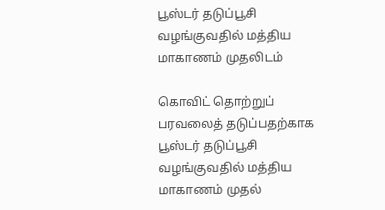பூஸ்டர் தடுப்பூசி வழங்குவதில் மத்திய மாகாணம் முதலிடம்

கொவிட் தொற்றுப் பரவலைத் தடுப்பதற்காக பூஸ்டர் தடுப்பூசி வழங்குவதில் மத்திய மாகாணம் முதல்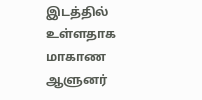இடத்தில் உள்ளதாக மாகாண ஆளுனர்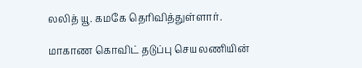லலித் யூ. கமகே தெரிவித்துள்ளார்.

மாகாண கொவிட் தடுப்பு செயலணியின்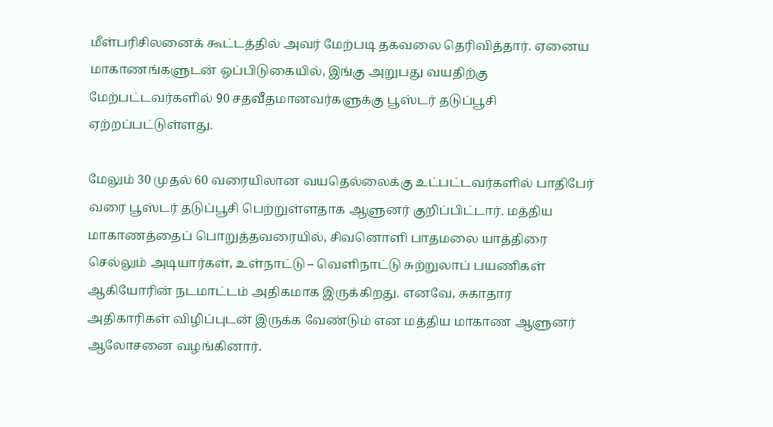மீள்பரிசிலனைக் கூட்டத்தில் அவர் மேற்படி தகவலை தெரிவித்தார். ஏனைய மாகாணங்களுடன் ஒப்பிடுகையில், இங்கு அறுபது வயதிற்கு மேற்பட்டவர்களில் 90 சதவீதமானவர்களுக்கு பூஸ்டர் தடுப்பூசி ஏற்றப்பட்டுள்ளது.

மேலும் 30 முதல் 60 வரையிலான வயதெல்லைக்கு உட்பட்டவர்களில் பாதிபேர் வரை பூஸ்டர் தடுப்பூசி பெற்றுள்ளதாக ஆளுனர் குறிப்பிட்டார். மத்திய மாகாணத்தைப் பொறுத்தவரையில், சிவனொளி பாதமலை யாத்திரை செல்லும் அடியார்கள், உள்நாட்டு – வெளிநாட்டு சுற்றுலாப் பயணிகள் ஆகியோரின் நடமாட்டம் அதிகமாக இருக்கிறது. எனவே, சுகாதார அதிகாரிகள் விழிப்புடன் இருக்க வேண்டும் என மத்திய மாகாண ஆளுனர் ஆலோசனை வழங்கினார்.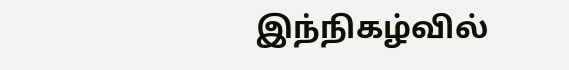இந்நிகழ்வில்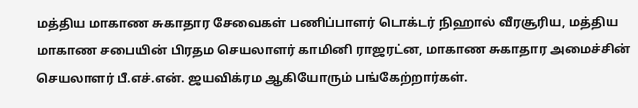மத்திய மாகாண சுகாதார சேவைகள் பணிப்பாளர் டொக்டர் நிஹால் வீரசூரிய, மத்திய மாகாண சபையின் பிரதம செயலாளர் காமினி ராஜரட்ன, மாகாண சுகாதார அமைச்சின் செயலாளர் பீ.எச்.என். ஜயவிக்ரம ஆகியோரும் பங்கேற்றார்கள்.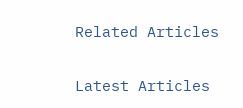Related Articles

Latest Articles